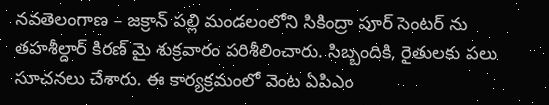నవతెలంగాణ – జక్రాన్ పల్లి మండలంలోని సికింద్రా పూర్ సెంటర్ ను తహశీల్దార్ కిరణ్ మై శుక్రవారం పరిశీలించారు. సిబ్బందికి, రైతులకు పలు సూచనలు చేశారు. ఈ కార్యక్రమంలో వెంట ఏపిఎం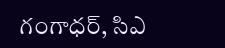గంగాధర్, సిఎ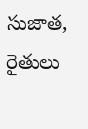సుజాత, రైతులు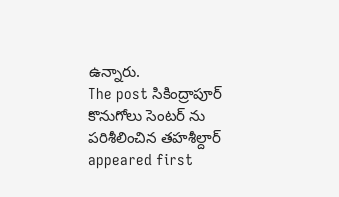ఉన్నారు.
The post సికింద్రాపూర్ కొనుగోలు సెంటర్ ను పరిశీలించిన తహశీల్దార్ appeared first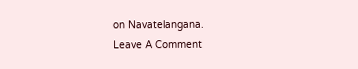on Navatelangana.
Leave A Comment